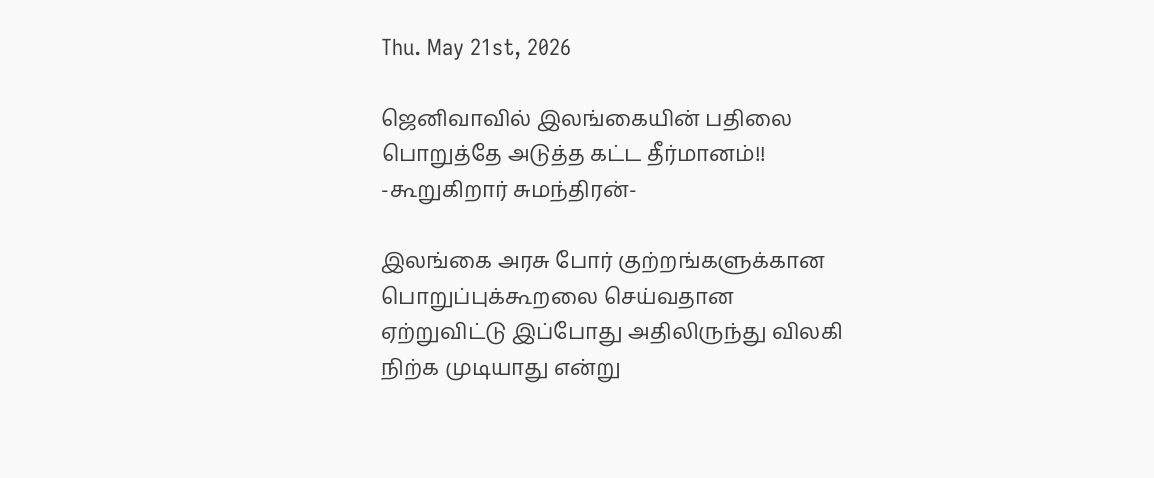Thu. May 21st, 2026

ஜெனிவாவில் இலங்கையின் பதிலை பொறுத்தே அடுத்த கட்ட தீர்மானம்!! -கூறுகிறார் சுமந்திரன்-

இலங்கை அரசு போர் குற்றங்களுக்கான பொறுப்புக்கூறலை செய்வதான ஏற்றுவிட்டு இப்போது அதிலிருந்து விலகி நிற்க முடியாது என்று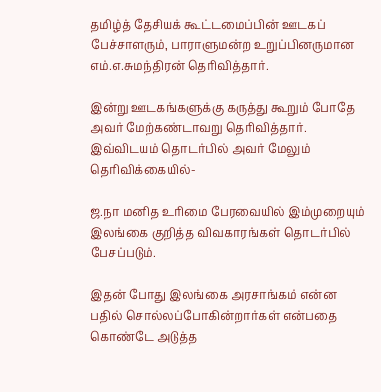தமிழ்த் தேசியக் கூட்டமைப்பின் ஊடகப் பேச்சாளரும், பாராளுமன்ற உறுப்பினருமான எம்.எ.சுமந்திரன் தெரிவித்தார்.

இன்று ஊடகங்களுக்கு கருத்து கூறும் போதே அவர் மேற்கண்டாவறு தெரிவித்தார். இவ்விடயம் தொடர்பில் அவர் மேலும் தெரிவிக்கையில்-

ஜ.நா மனித உரிமை பேரவையில் இம்முறையும் இலங்கை குறித்த விவகாரங்கள் தொடர்பில் பேசப்படும்.

இதன் போது இலங்கை அரசாங்கம் என்ன பதில் சொல்லப்போகின்றார்கள் என்பதை கொண்டே அடுத்த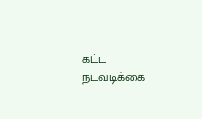கட்ட நடவடிக்கை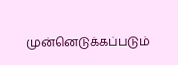முன்னெடுக்கப்படும்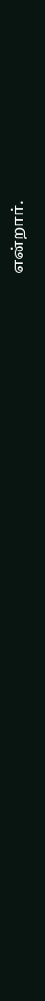என்றார்.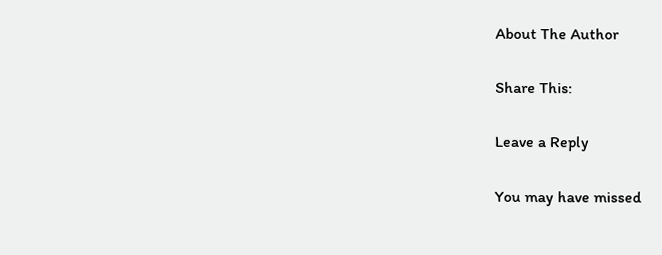About The Author

Share This:

Leave a Reply

You may have missed